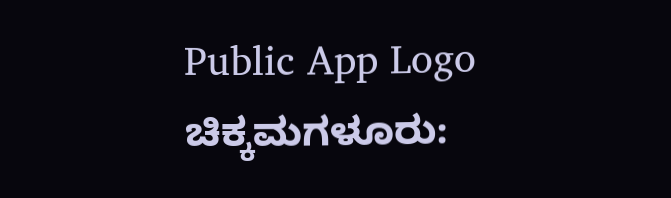Public App Logo
ಚಿಕ್ಕಮಗಳೂರು: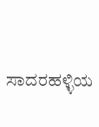ಸಾದರಹಳ್ಳಿಯ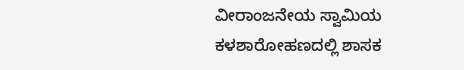ವೀರಾಂಜನೇಯ ಸ್ವಾಮಿಯ ಕಳಶಾರೋಹಣದಲ್ಲಿ ಶಾಸಕ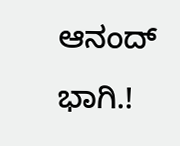ಆನಂದ್ ಭಾಗಿ.!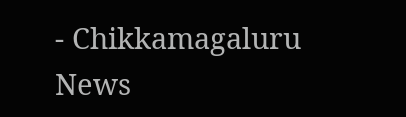- Chikkamagaluru News